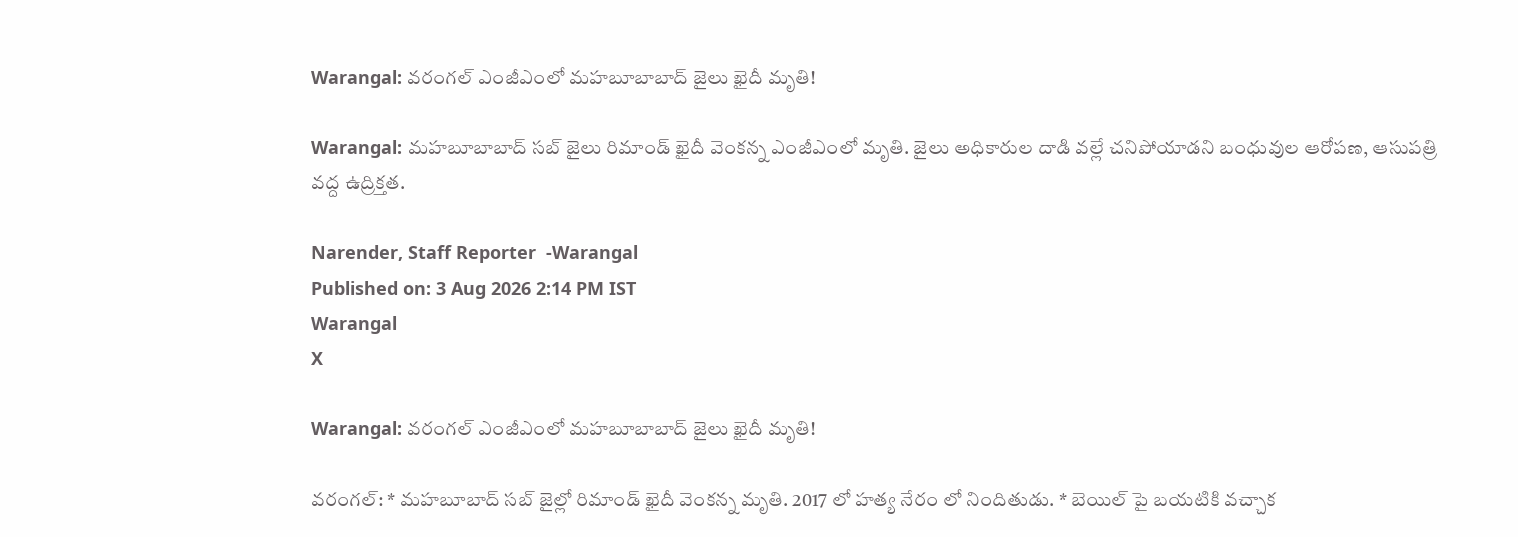Warangal: వరంగల్ ఎంజీఎంలో మహబూబాబాద్ జైలు ఖైదీ మృతి!

Warangal: మహబూబాబాద్ సబ్ జైలు రిమాండ్ ఖైదీ వెంకన్న ఎంజీఎంలో మృతి. జైలు అధికారుల దాడి వల్లే చనిపోయాడని బంధువుల ఆరోపణ, ఆసుపత్రి వద్ద ఉద్రిక్తత.

Narender, Staff Reporter  -Warangal
Published on: 3 Aug 2026 2:14 PM IST
Warangal
X

Warangal: వరంగల్ ఎంజీఎంలో మహబూబాబాద్ జైలు ఖైదీ మృతి!

వరంగల్: * మహబూబాద్ సబ్ జైల్లో రిమాండ్ ఖైదీ వెంకన్న మృతి. 2017 లో హత్య నేరం లో నిందితుడు. * బెయిల్ పై బయటికి వచ్చాక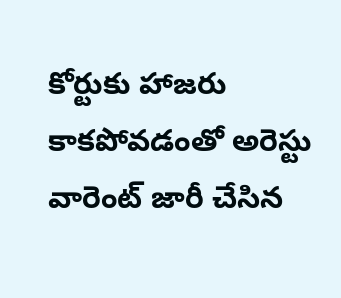కోర్టుకు హాజరు కాకపోవడంతో అరెస్టు వారెంట్ జారీ చేసిన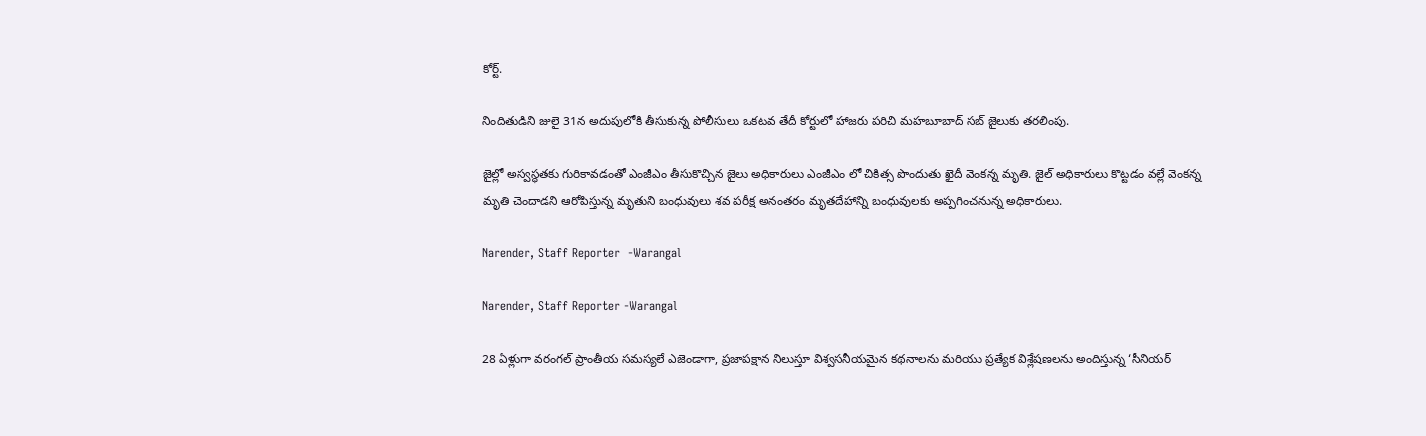కోర్ట్.

నిందితుడిని జులై 31న అదుపులోకి తీసుకున్న పోలీసులు ఒకటవ తేదీ కోర్టులో హాజరు పరిచి మహబూబాద్ సబ్ జైలుకు తరలింపు.

జైల్లో అస్వస్థతకు గురికావడంతో ఎంజీఎం తీసుకొచ్చిన జైలు అధికారులు ఎంజీఎం లో చికిత్స పొందుతు ఖైదీ వెంకన్న మృతి. జైల్ అధికారులు కొట్టడం వల్లే వెంకన్న మృతి చెందాడని ఆరోపిస్తున్న మృతుని బంధువులు శవ పరీక్ష అనంతరం మృతదేహాన్ని బంధువులకు అప్పగించనున్న అధికారులు.

Narender, Staff Reporter  -Warangal

Narender, Staff Reporter -Warangal

28 ఏళ్లుగా వరంగల్ ప్రాంతీయ సమస్యలే ఎజెండాగా, ప్రజాపక్షాన నిలుస్తూ విశ్వసనీయమైన కథనాలను మరియు ప్రత్యేక విశ్లేషణలను అందిస్తున్న ‘సీనియర్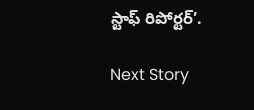స్టాఫ్ రిపోర్టర్’.

Next Story